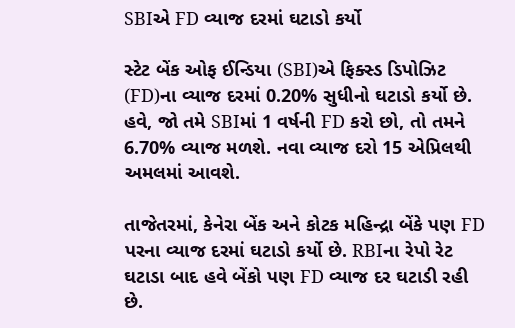SBIએ FD વ્યાજ દરમાં ઘટાડો કર્યો

સ્ટેટ બેંક ઓફ ઈન્ડિયા (SBI)એ ફિક્સ્ડ ડિપોઝિટ (FD)ના વ્યાજ દરમાં 0.20% સુધીનો ઘટાડો કર્યો છે. હવે, જો તમે SBIમાં 1 વર્ષની FD કરો છો, તો તમને 6.70% વ્યાજ મળશે. નવા વ્યાજ દરો 15 એપ્રિલથી અમલમાં આવશે.

તાજેતરમાં, કેનેરા બેંક અને કોટક મહિન્દ્રા બેંકે પણ FD પરના વ્યાજ દરમાં ઘટાડો કર્યો છે. RBIના રેપો રેટ ઘટાડા બાદ હવે બેંકો પણ FD વ્યાજ દર ઘટાડી રહી છે.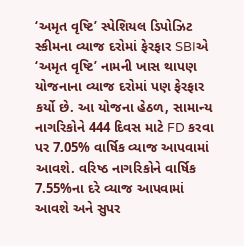‘અમૃત વૃષ્ટિ’ સ્પેશિયલ ડિપોઝિટ સ્કીમના વ્યાજ દરોમાં ફેરફાર SBIએ ‘અમૃત વૃષ્ટિ’ નામની ખાસ થાપણ યોજનાના વ્યાજ દરોમાં પણ ફેરફાર કર્યો છે. આ યોજના હેઠળ, સામાન્ય નાગરિકોને 444 દિવસ માટે FD કરવા પર 7.05% વાર્ષિક વ્યાજ આપવામાં આવશે. વરિષ્ઠ નાગરિકોને વાર્ષિક 7.55%ના દરે વ્યાજ આપવામાં આવશે અને સુપર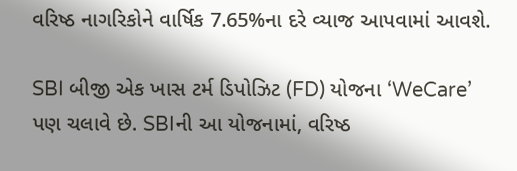વરિષ્ઠ નાગરિકોને વાર્ષિક 7.65%ના દરે વ્યાજ આપવામાં આવશે.

SBI બીજી એક ખાસ ટર્મ ડિપોઝિટ (FD) યોજના ‘WeCare’ પણ ચલાવે છે. SBIની આ યોજનામાં, વરિષ્ઠ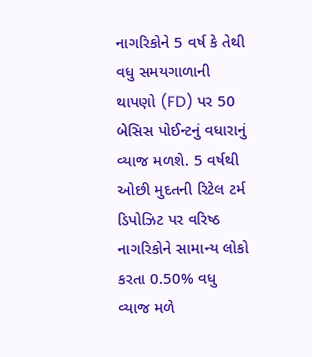નાગરિકોને 5 વર્ષ કે તેથી વધુ સમયગાળાની થાપણો (FD) પર 50 બેસિસ પોઈન્ટનું વધારાનું વ્યાજ મળશે. 5 વર્ષથી ઓછી મુદતની રિટેલ ટર્મ ડિપોઝિટ પર વરિષ્ઠ નાગરિકોને સામાન્ય લોકો કરતા 0.50% વધુ વ્યાજ મળે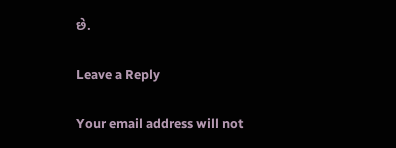છે.

Leave a Reply

Your email address will not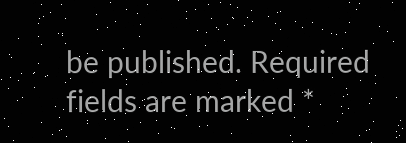be published. Required fields are marked *